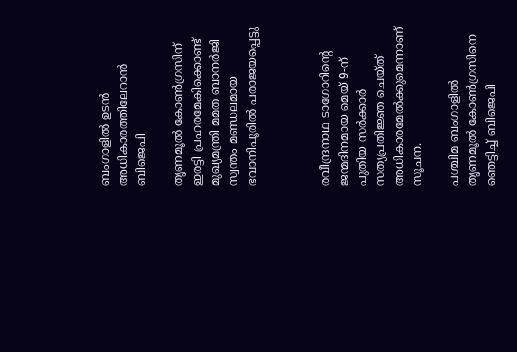ബംഗാളില്‍ ഉടന്‍ അധികാരത്തിലേറാന്‍ ബിജെപി

തൃണമൂല്‍ കോണ്‍ഗ്രസിന് ഇരട്ടി പ്രഹരമേകിക്കൊണ്ട് മുഖ്യമന്ത്രി മമത ബാനര്‍ജി സ്വന്തം മണ്ഡലമായ ഭവാനിപൂരില്‍ പരാജയപ്പെട്ടു



രവീന്ദ്രനാഥ ടാഗോറിന്റെ ജന്മദിനമായ മെയ് 9-ന് പുതിയ സര്‍ക്കാര്‍ സത്യപ്രതിജ്ഞ ചെയ്ത് അധികാരമേല്‍ക്കുമെന്നാണ് സൂചന.

പശ്ചിമ ബംഗാളില്‍ തൃണമൂല്‍ കോണ്‍ഗ്രസിനെ ഞെട്ടിച്ച് ബിജെപി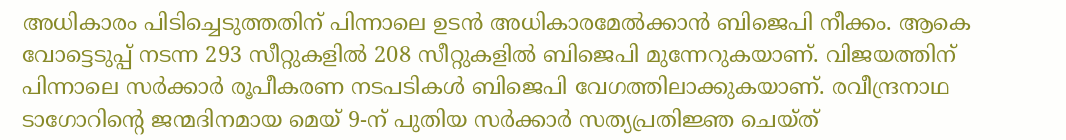അധികാരം പിടിച്ചെടുത്തതിന് പിന്നാലെ ഉടന്‍ അധികാരമേല്‍ക്കാന്‍ ബിജെപി നീക്കം. ആകെ വോട്ടെടുപ്പ് നടന്ന 293 സീറ്റുകളില്‍ 208 സീറ്റുകളില്‍ ബിജെപി മുന്നേറുകയാണ്. വിജയത്തിന് പിന്നാലെ സര്‍ക്കാര്‍ രൂപീകരണ നടപടികള്‍ ബിജെപി വേഗത്തിലാക്കുകയാണ്. രവീന്ദ്രനാഥ ടാഗോറിന്റെ ജന്മദിനമായ മെയ് 9-ന് പുതിയ സര്‍ക്കാര്‍ സത്യപ്രതിജ്ഞ ചെയ്ത്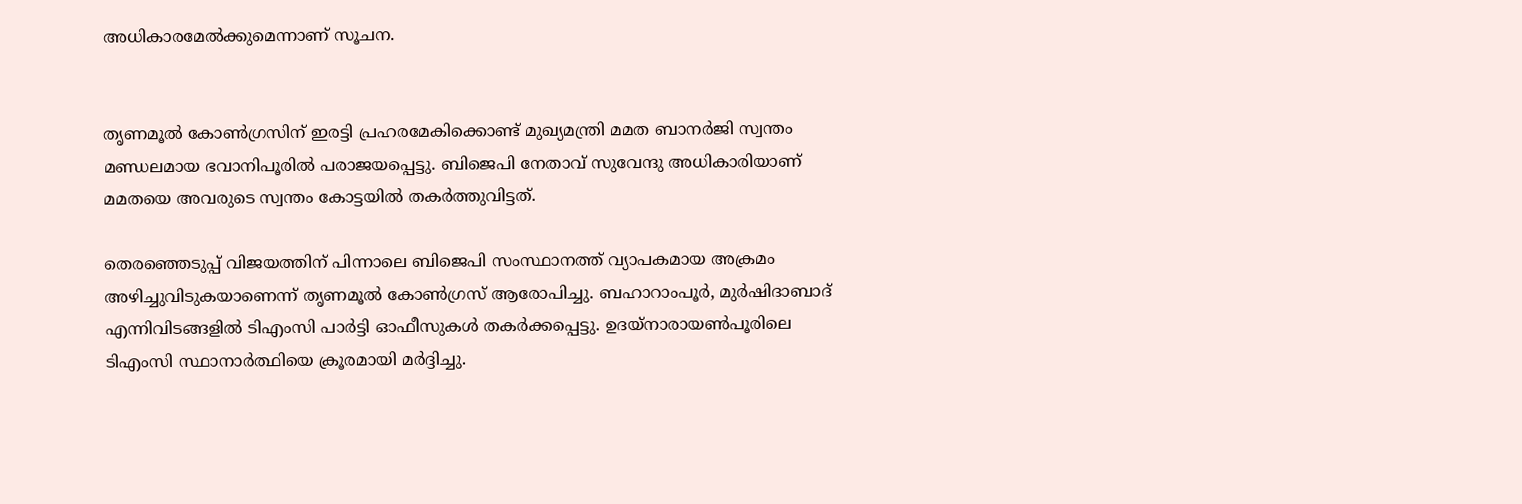അധികാരമേല്‍ക്കുമെന്നാണ് സൂചന.


തൃണമൂല്‍ കോണ്‍ഗ്രസിന് ഇരട്ടി പ്രഹരമേകിക്കൊണ്ട് മുഖ്യമന്ത്രി മമത ബാനര്‍ജി സ്വന്തം മണ്ഡലമായ ഭവാനിപൂരില്‍ പരാജയപ്പെട്ടു. ബിജെപി നേതാവ് സുവേന്ദു അധികാരിയാണ് മമതയെ അവരുടെ സ്വന്തം കോട്ടയില്‍ തകര്‍ത്തുവിട്ടത്.

തെരഞ്ഞെടുപ്പ് വിജയത്തിന് പിന്നാലെ ബിജെപി സംസ്ഥാനത്ത് വ്യാപകമായ അക്രമം അഴിച്ചുവിടുകയാണെന്ന് തൃണമൂല്‍ കോണ്‍ഗ്രസ് ആരോപിച്ചു. ബഹാറാംപൂര്‍, മുര്‍ഷിദാബാദ് എന്നിവിടങ്ങളില്‍ ടിഎംസി പാര്‍ട്ടി ഓഫീസുകള്‍ തകര്‍ക്കപ്പെട്ടു. ഉദയ്‌നാരായണ്‍പൂരിലെ ടിഎംസി സ്ഥാനാര്‍ത്ഥിയെ ക്രൂരമായി മര്‍ദ്ദിച്ചു.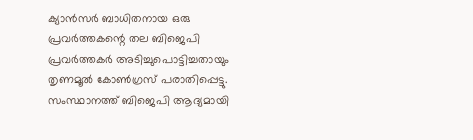ക്യാന്‍സര്‍ ബാധിതനായ ഒരു പ്രവര്‍ത്തകന്റെ തല ബിജെപി പ്രവര്‍ത്തകര്‍ അടിച്ചുപൊട്ടിച്ചതായും തൃണമൂല്‍ കോണ്‍ഗ്രസ് പരാതിപ്പെട്ടു. സംസ്ഥാനത്ത് ബിജെപി ആദ്യമായി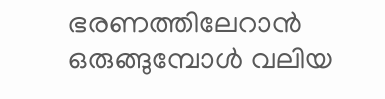ഭരണത്തിലേറാന്‍ ഒരുങ്ങുമ്പോള്‍ വലിയ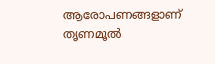ആരോപണങ്ങളാണ് തൃണമൂല്‍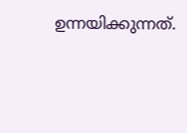ഉന്നയിക്കുന്നത്.